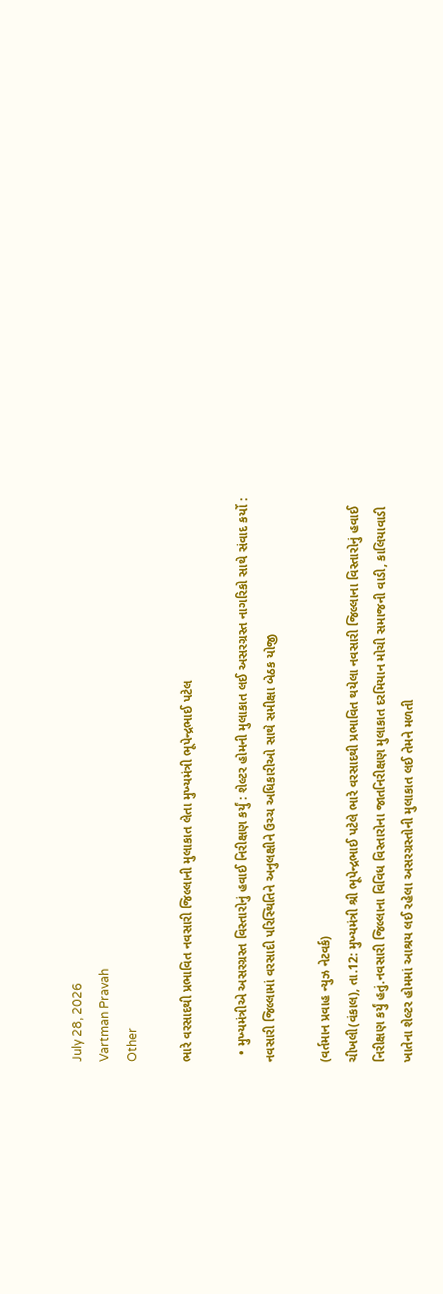July 28, 2026
Vartman Pravah
Other

ભારે વરસાદથી પ્રભાવિત નવસારી જિલ્લાની મુલાકાત લેતા મુખ્‍યમંત્રી ભૂપેન્‍દ્રભાઈ પટેલ

  • મુખ્‍યમંત્રીએ અસરગ્રસ્‍ત વિસ્‍તારોનું હવાઈ નિરીક્ષણ કર્યું : શેલ્‍ટર હોમની મુલાકાત લઈ અસરગ્રસ્‍ત નાગરિકો સાથે સંવાદ કર્યો : નવસારી જિલ્લામાં વરસાદી પરિસ્‍થિતિને અનુલક્ષીને ઉચ્‍ચ અધિકારીઓ સાથે સમીક્ષા બેઠક યોજી

(વર્તમાન પ્રવાહ ન્‍યુઝ નેટવર્ક)
ચીખલી(વંકાલ), તા.12: મુખ્‍યમંત્રી શ્રી ભૂપેન્‍દ્રભાઈ પટેલે ભારે વરસાદથી પ્રભાવિત થયેલા નવસારી જિલ્લાના વિસ્‍તારોનું હવાઈ નિરીક્ષણ કર્યું હતું.નવસારી જિલ્લાના વિવિધ વિસ્‍તારોના જાતનિરીક્ષણ મુલાકાત દરમિયાન મોચી સમાજની વાડી, કાલિયાવાડી ખાતેના શેલ્‍ટર હોમમાં આશ્રય લઈ રહેલા અસરગ્રસ્‍તોની મુલાકાત લઈ તેમને મળતી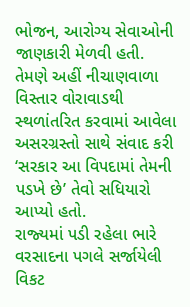ભોજન, આરોગ્‍ય સેવાઓની જાણકારી મેળવી હતી.
તેમણે અહીં નીચાણવાળા વિસ્‍તાર વોરાવાડથી સ્‍થળાંતરિત કરવામાં આવેલા અસરગ્રસ્‍તો સાથે સંવાદ કરી ‘સરકાર આ વિપદામાં તેમની પડખે છે’ તેવો સધિયારો આપ્‍યો હતો.
રાજ્‍યમાં પડી રહેલા ભારે વરસાદના પગલે સર્જાયેલી વિકટ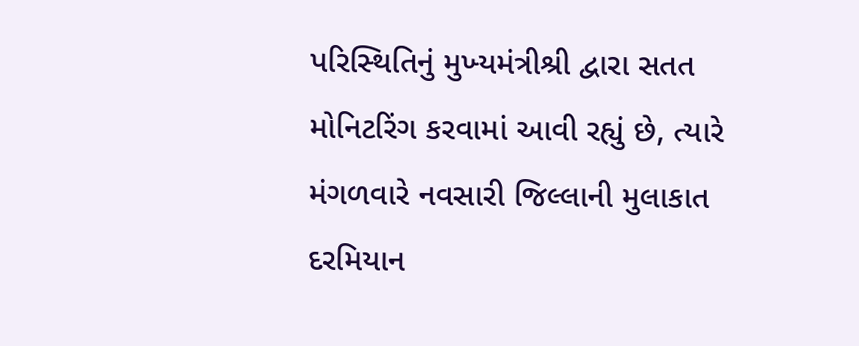પરિસ્‍થિતિનું મુખ્‍યમંત્રીશ્રી દ્વારા સતત મોનિટરિંગ કરવામાં આવી રહ્યું છે, ત્‍યારે મંગળવારે નવસારી જિલ્લાની મુલાકાત દરમિયાન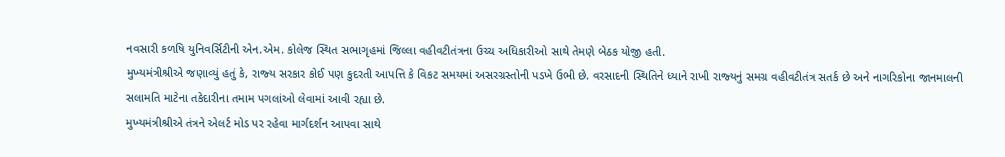નવસારી કળષિ યુનિવર્સિટીની એન.એમ. કોલેજ સ્‍થિત સભાગૃહમાં જિલ્લા વહીવટીતંત્રના ઉચ્‍ચ અધિકારીઓ સાથે તેમણે બેઠક યોજી હતી.
મુખ્‍યમંત્રીશ્રીએ જણાવ્‍યું હતું કે, રાજ્‍ય સરકાર કોઈ પણ કુદરતી આપત્તિ કે વિકટ સમયમાં અસરગ્રસ્‍તોની પડખે ઉભી છે. વરસાદની સ્‍થિતિને ધ્‍યાને રાખી રાજ્‍યનું સમગ્ર વહીવટીતંત્ર સતર્ક છે અને નાગરિકોના જાનમાલની સલામતિ માટેના તકેદારીના તમામ પગલાંઓ લેવામાં આવી રહ્યા છે.
મુખ્‍યમંત્રીશ્રીએ તંત્રને એલર્ટ મોડ પર રહેવા માર્ગદર્શન આપવા સાથે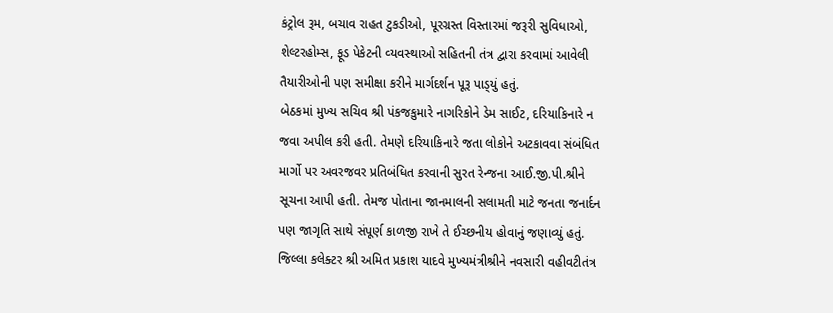કંટ્રોલ રૂમ, બચાવ રાહત ટુકડીઓ, પૂરગ્રસ્‍ત વિસ્‍તારમાં જરૂરી સુવિધાઓ, શેલ્‍ટરહોમ્‍સ, ફૂડ પેકેટની વ્‍યવસ્‍થાઓ સહિતની તંત્ર દ્વારા કરવામાં આવેલી તૈયારીઓની પણ સમીક્ષા કરીને માર્ગદર્શન પૂરૂ પાડ્‍યું હતું.
બેઠકમાં મુખ્‍ય સચિવ શ્રી પંકજકુમારે નાગરિકોને ડેમ સાઈટ, દરિયાકિનારે ન જવા અપીલ કરી હતી. તેમણે દરિયાકિનારે જતા લોકોને અટકાવવા સંબંધિત માર્ગો પર અવરજવર પ્રતિબંધિત કરવાની સુરત રેન્‍જના આઈ.જી.પી.શ્રીને સૂચના આપી હતી. તેમજ પોતાના જાનમાલની સલામતી માટે જનતા જનાર્દન પણ જાગૃતિ સાથે સંપૂર્ણ કાળજી રાખે તે ઈચ્‍છનીય હોવાનું જણાવ્‍યું હતું.
જિલ્લા કલેક્‍ટર શ્રી અમિત પ્રકાશ યાદવે મુખ્‍યમંત્રીશ્રીને નવસારી વહીવટીતંત્ર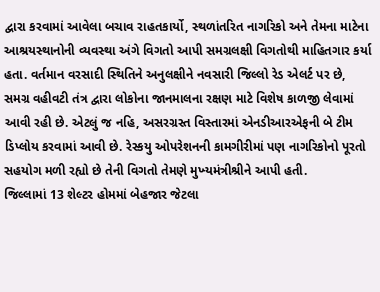દ્વારા કરવામાં આવેલા બચાવ રાહતકાર્યો, સ્‍થળાંતરિત નાગરિકો અને તેમના માટેના આશ્રયસ્‍થાનોની વ્‍યવસ્‍થા અંગે વિગતો આપી સમગ્રલક્ષી વિગતોથી માહિતગાર કર્યા હતા. વર્તમાન વરસાદી સ્‍થિતિને અનુલક્ષીને નવસારી જિલ્લો રેડ એલર્ટ પર છે, સમગ્ર વહીવટી તંત્ર દ્વારા લોકોના જાનમાલના રક્ષણ માટે વિશેષ કાળજી લેવામાં આવી રહી છે. એટલું જ નહિ, અસરગ્રસ્‍ત વિસ્‍તારમાં એનડીઆરએફની બે ટીમ ડિપ્‍લોય કરવામાં આવી છે. રેસ્‍કયુ ઓપરેશનની કામગીરીમાં પણ નાગરિકોનો પૂરતો સહયોગ મળી રહ્યો છે તેની વિગતો તેમણે મુખ્‍યમંત્રીશ્રીને આપી હતી.
જિલ્લામાં 13 શેલ્‍ટર હોમમાં બેહજાર જેટલા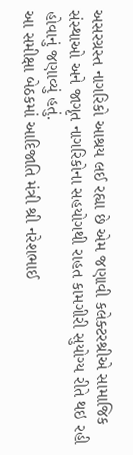અસરગ્રસ્‍ત નાગરિકો આશ્રય લઈ રહ્યા છે એમ જણાવી કલેક્‍ટરશ્રીએ સામાજિક સંસ્‍થાઓ અને જાગૃત નાગરિકોના સહયોગથી રાહત કામગીરી સુયોગ્‍ય રીતે થઇ રહી હોવાનું જણાવ્‍યું હતું.
આ સમીક્ષા બેઠકમાં આદિજાતિ મંત્રી શ્રી નરેશભાઈ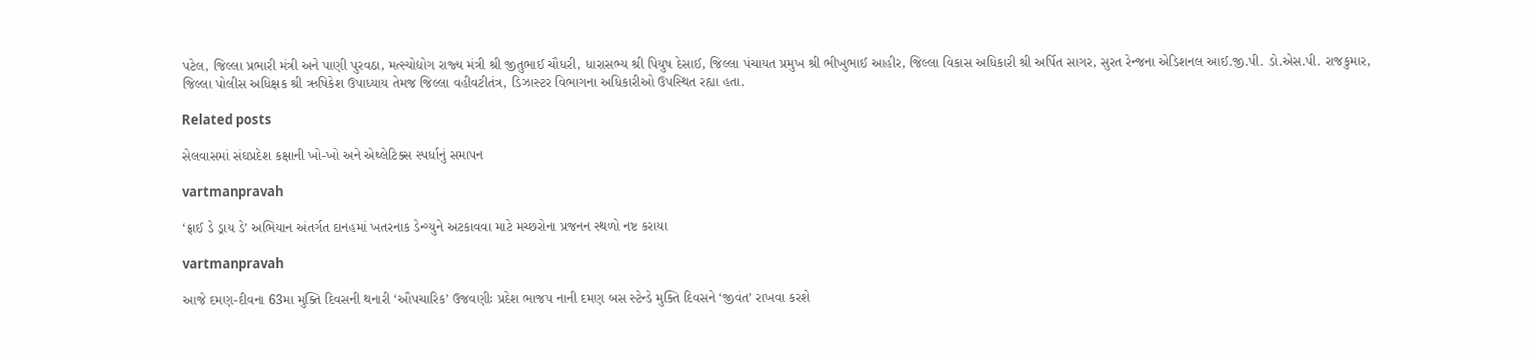પટેલ, જિલ્લા પ્રભારી મંત્રી અને પાણી પુરવઠા, મત્‍સ્‍યોદ્યોગ રાજ્‍ય મંત્રી શ્રી જીતુભાઈ ચૌધરી, ધારાસભ્‍ય શ્રી પિયુષ દેસાઈ, જિલ્લા પંચાયત પ્રમુખ શ્રી ભીખુભાઈ આહીર, જિલ્લા વિકાસ અધિકારી શ્રી અર્પિત સાગર, સુરત રેન્‍જના એડિશનલ આઈ.જી.પી. ડો.એસ.પી. રાજકુમાર, જિલ્લા પોલીસ અધિક્ષક શ્રી ઋષિકેશ ઉપાધ્‍યાય તેમજ જિલ્લા વહીવટીતંત્ર, ડિઝાસ્‍ટર વિભાગના અધિકારીઓ ઉપસ્‍થિત રહ્યા હતા.

Related posts

સેલવાસમાં સંઘપ્રદેશ કક્ષાની ખો-ખો અને એથ્‍લેટિક્‍સ સ્‍પર્ધાનું સમાપન

vartmanpravah

‘ફ્રાઈ ડે ડ્રાય ડે’ અભિયાન અંતર્ગત દાનહમાં ખતરનાક ડેન્‍ગ્‍યુને અટકાવવા માટે મચ્‍છરોના પ્રજનન સ્‍થળો નષ્ટ કરાયા

vartmanpravah

આજે દમણ-દીવના 63મા મુક્‍તિ દિવસની થનારી ‘ઔપચારિક’ ઉજવણીઃ પ્રદેશ ભાજપ નાની દમણ બસ સ્‍ટેન્‍ડે મુક્‍તિ દિવસને ‘જીવંત’ રાખવા કરશે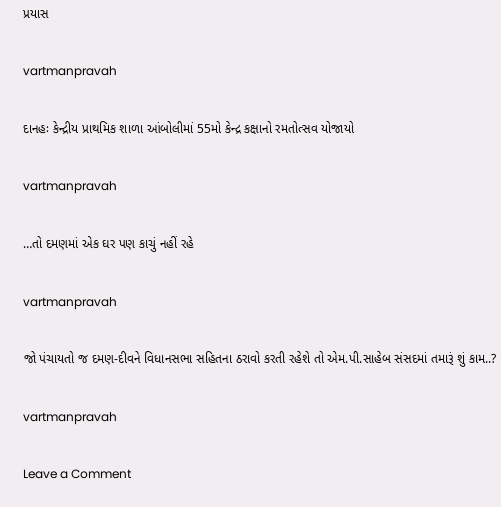પ્રયાસ

vartmanpravah

દાનહઃ કેન્‍દ્રીય પ્રાથમિક શાળા આંબોલીમાં 55મો કેન્‍દ્ર કક્ષાનો રમતોત્‍સવ યોજાયો

vartmanpravah

…તો દમણમાં એક ઘર પણ કાચું નહીં રહે

vartmanpravah

જો પંચાયતો જ દમણ-દીવને વિધાનસભા સહિતના ઠરાવો કરતી રહેશે તો એમ.પી.સાહેબ સંસદમાં તમારૂં શું કામ..?

vartmanpravah

Leave a Comment